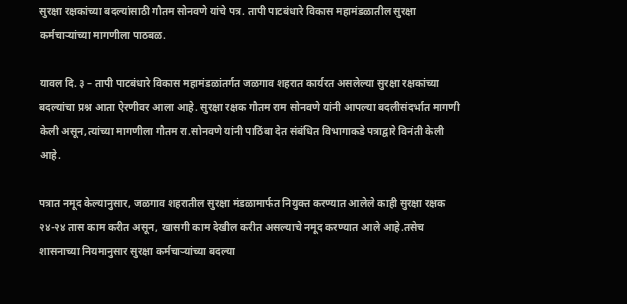सुरक्षा रक्षकांच्या बदल्यांसाठी गौतम सोनवणे यांचे पत्र. तापी पाटबंधारे विकास महामंडळातील सुरक्षा कर्मचाऱ्यांच्या मागणीला पाठबळ.

यावल दि. ३ – तापी पाटबंधारे विकास महामंडळांतर्गत जळगाव शहरात कार्यरत असलेल्या सुरक्षा रक्षकांच्या बदल्यांचा प्रश्न आता ऐरणीवर आला आहे. सुरक्षा रक्षक गौतम राम सोनवणे यांनी आपल्या बदलीसंदर्भात मागणी केली असून,त्यांच्या मागणीला गौतम रा.सोनवणे यांनी पाठिंबा देत संबंधित विभागाकडे पत्राद्वारे विनंती केली आहे.

पत्रात नमूद केल्यानुसार, जळगाव शहरातील सुरक्षा मंडळामार्फत नियुक्त करण्यात आलेले काही सुरक्षा रक्षक २४-२४ तास काम करीत असून, खासगी काम देखील करीत असल्याचे नमूद करण्यात आले आहे.तसेच शासनाच्या नियमानुसार सुरक्षा कर्मचाऱ्यांच्या बदल्या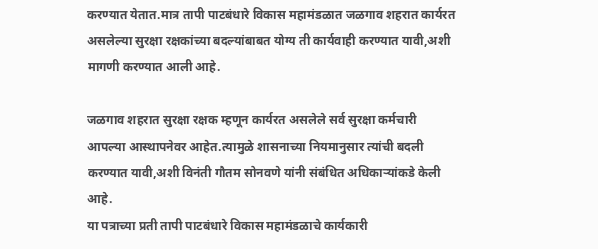करण्यात येतात.मात्र तापी पाटबंधारे विकास महामंडळात जळगाव शहरात कार्यरत असलेल्या सुरक्षा रक्षकांच्या बदल्यांबाबत योग्य ती कार्यवाही करण्यात यावी,अशी मागणी करण्यात आली आहे.

जळगाव शहरात सुरक्षा रक्षक म्हणून कार्यरत असलेले सर्व सुरक्षा कर्मचारी आपल्या आस्थापनेवर आहेत.त्यामुळे शासनाच्या नियमानुसार त्यांची बदली करण्यात यावी,अशी विनंती गौतम सोनवणे यांनी संबंधित अधिकाऱ्यांकडे केली आहे.
या पत्राच्या प्रती तापी पाटबंधारे विकास महामंडळाचे कार्यकारी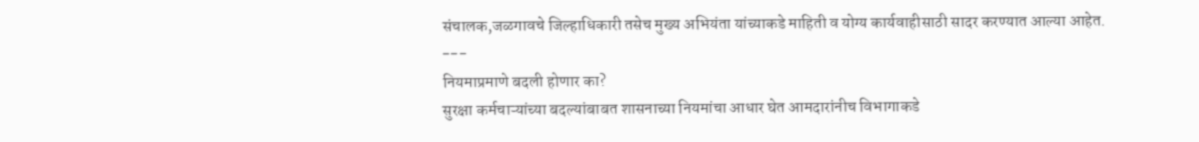संचालक,जळगावचे जिल्हाधिकारी तसेच मुख्य अभियंता यांच्याकडे माहिती व योग्य कार्यवाहीसाठी सादर करण्यात आल्या आहेत.
---
नियमाप्रमाणे बदली होणार का?
सुरक्षा कर्मचाऱ्यांच्या बदल्यांबाबत शासनाच्या नियमांचा आधार घेत आमदारांनीच विभागाकडे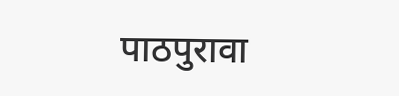पाठपुरावा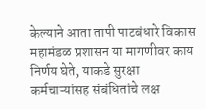केल्याने आता तापी पाटबंधारे विकास महामंडळ प्रशासन या मागणीवर काय निर्णय घेते, याकडे सुरक्षा कर्मचाऱ्यांसह संबंधितांचे लक्ष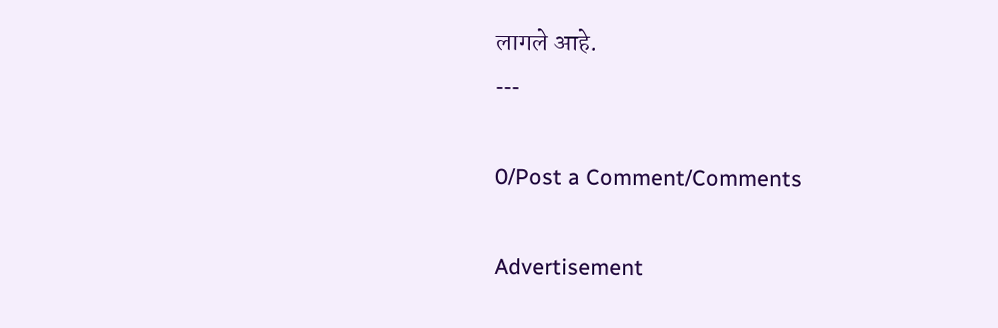लागले आहे.
---

0/Post a Comment/Comments

Advertisement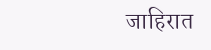जाहिरात